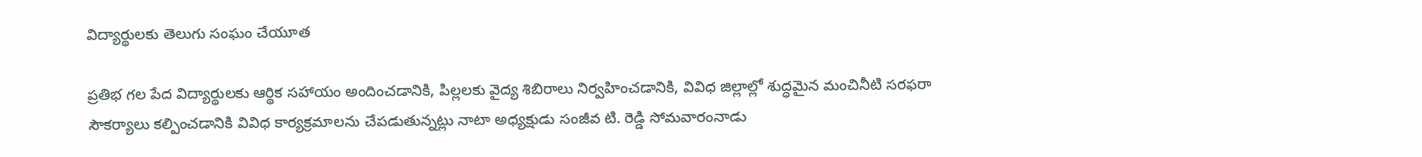విద్యార్థులకు తెలుగు సంఘం చేయూత

ప్రతిభ గల పేద విద్యార్థులకు ఆర్థిక సహాయం అందించడానికి, పిల్లలకు వైద్య శిబిరాలు నిర్వహించడానికి, వివిధ జిల్లాల్లో శుద్ధమైన మంచినీటి సరఫరా సౌకర్యాలు కల్పించడానికి వివిధ కార్యక్రమాలను చేపడుతున్నట్లు నాటా అధ్యక్షుడు సంజీవ టి. రెడ్డి సోమవారంనాడు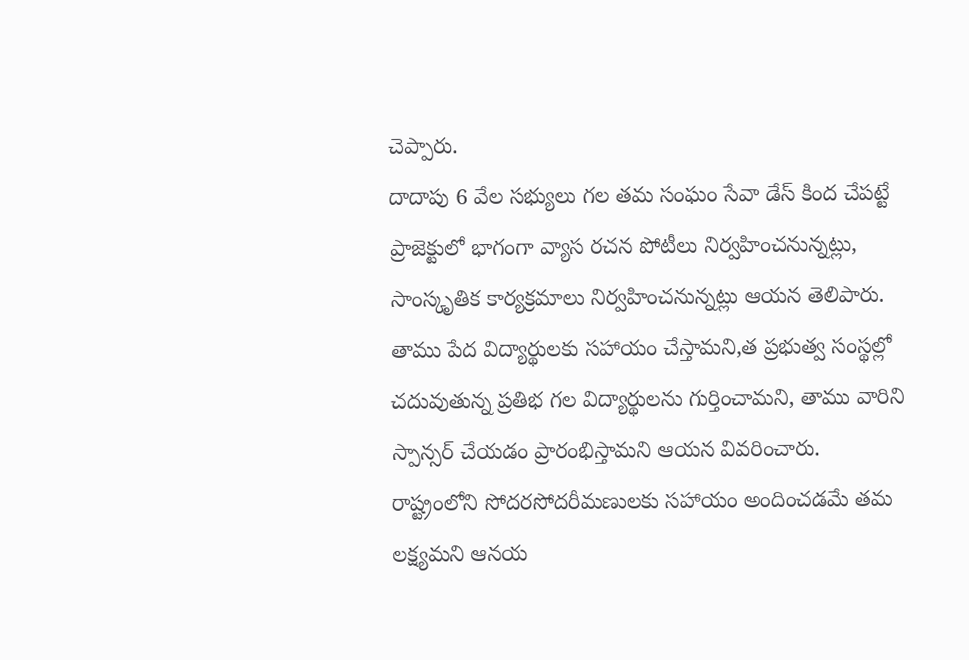చెప్పారు.
దాదాపు 6 వేల సభ్యులు గల తమ సంఘం సేవా డేస్ కింద చేపట్టే ప్రాజెక్టులో భాగంగా వ్యాస రచన పోటీలు నిర్వహించనున్నట్లు, సాంస్కృతిక కార్యక్రమాలు నిర్వహించనున్నట్లు ఆయన తెలిపారు. తాము పేద విద్యార్థులకు సహాయం చేస్తామని,త ప్రభుత్వ సంస్థల్లో చదువుతున్న ప్రతిభ గల విద్యార్థులను గుర్తించామని, తాము వారిని స్పాన్సర్ చేయడం ప్రారంభిస్తామని ఆయన వివరించారు.
రాష్ట్రంలోని సోదరసోదరీమణులకు సహాయం అందించడమే తమ లక్ష్యమని ఆనయ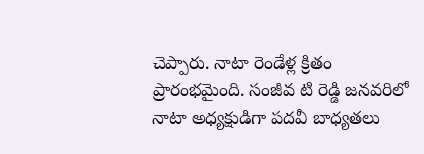చెప్పారు. నాటా రెండేళ్ల క్రితం ప్రారంభమైంది. సంజీవ టి రెడ్డి జనవరిలో నాటా అధ్యక్షుడిగా పదవీ బాధ్యతలు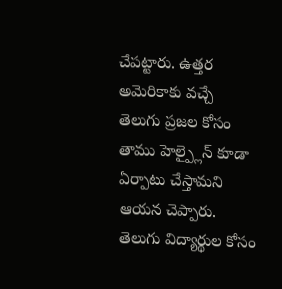చేపట్టారు. ఉత్తర అమెరికాకు వచ్చే తెలుగు ప్రజల కోసం తాము హెల్ప్లైన్ కూడా ఏర్పాటు చేస్తామని ఆయన చెప్పారు. తెలుగు విద్యార్థుల కోసం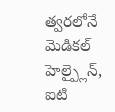త్వరలోనే మెడికల్ హెల్ప్లైన్, ఐటి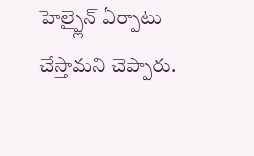హెల్ప్లైన్ ఏర్పాటు చేస్తామని చెప్పారు.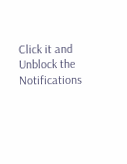Click it and Unblock the Notifications